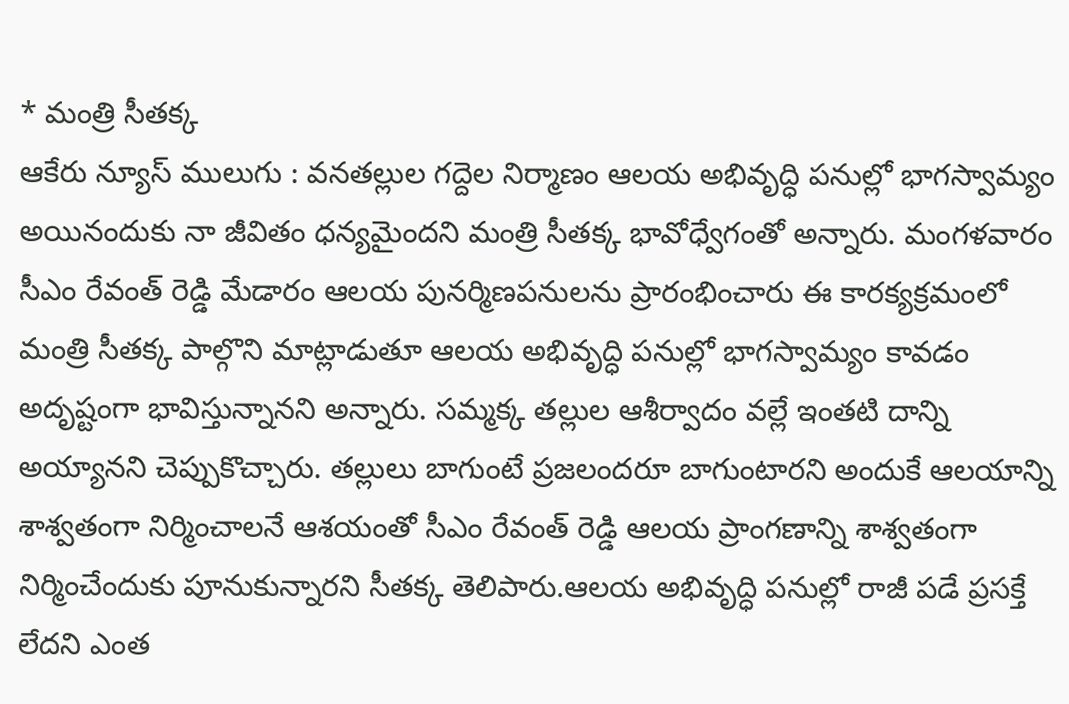* మంత్రి సీతక్క
ఆకేరు న్యూస్ ములుగు : వనతల్లుల గద్దెల నిర్మాణం ఆలయ అభివృద్ధి పనుల్లో భాగస్వామ్యం అయినందుకు నా జీవితం ధన్యమైందని మంత్రి సీతక్క భావోధ్వేగంతో అన్నారు. మంగళవారం సీఎం రేవంత్ రెడ్డి మేడారం ఆలయ పునర్మిణపనులను ప్రారంభించారు ఈ కారక్యక్రమంలో మంత్రి సీతక్క పాల్గొని మాట్లాడుతూ ఆలయ అభివృద్ధి పనుల్లో భాగస్వామ్యం కావడం అదృష్టంగా భావిస్తున్నానని అన్నారు. సమ్మక్క తల్లుల ఆశీర్వాదం వల్లే ఇంతటి దాన్ని అయ్యానని చెప్పుకొచ్చారు. తల్లులు బాగుంటే ప్రజలందరూ బాగుంటారని అందుకే ఆలయాన్ని శాశ్వతంగా నిర్మించాలనే ఆశయంతో సీఎం రేవంత్ రెడ్డి ఆలయ ప్రాంగణాన్ని శాశ్వతంగా నిర్మించేందుకు పూనుకున్నారని సీతక్క తెలిపారు.ఆలయ అభివృద్ధి పనుల్లో రాజీ పడే ప్రసక్తే లేదని ఎంత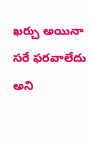ఖర్చు అయినా సరే ఫరవాలేదు అని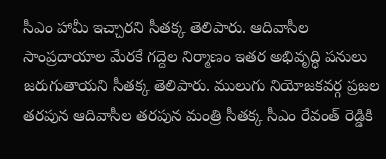సీఎం హామీ ఇచ్చారని సీతక్క తెలిపారు. ఆదివాసీల సాంప్రదాయాల మేరకే గద్దెల నిర్మాణం ఇతర అభివృద్ధి పనులు జరుగుతాయని సీతక్క తెలిపారు. ములుగు నియోజకవర్గ ప్రజల తరపున ఆదివాసీల తరపున మంత్రి సీతక్క సీఎం రేవంత్ రెడ్డికి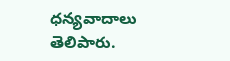ధన్యవాదాలు తెలిపారు.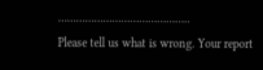……………………………………..
Please tell us what is wrong. Your report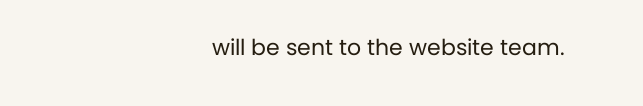will be sent to the website team.